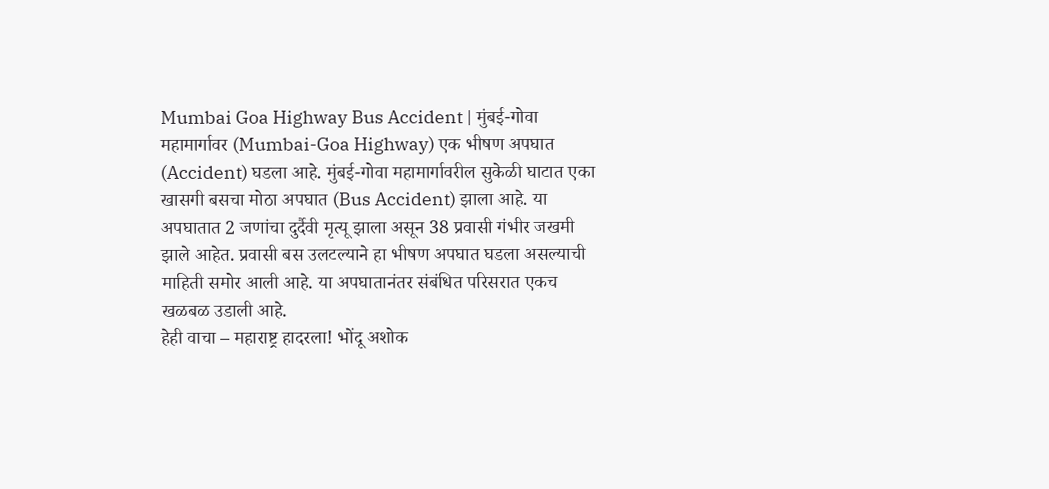Mumbai Goa Highway Bus Accident | मुंबई-गोवा महामार्गावर (Mumbai-Goa Highway) एक भीषण अपघात (Accident) घडला आहे. मुंबई-गोवा महामार्गावरील सुकेळी घाटात एका खासगी बसचा मोठा अपघात (Bus Accident) झाला आहे. या अपघातात 2 जणांचा दुर्दैवी मृत्यू झाला असून 38 प्रवासी गंभीर जखमी झाले आहेत. प्रवासी बस उलटल्याने हा भीषण अपघात घडला असल्याची माहिती समोर आली आहे. या अपघातानंतर संबंधित परिसरात एकच खळबळ उडाली आहे.
हेही वाचा – महाराष्ट्र हादरला! भोंदू अशोक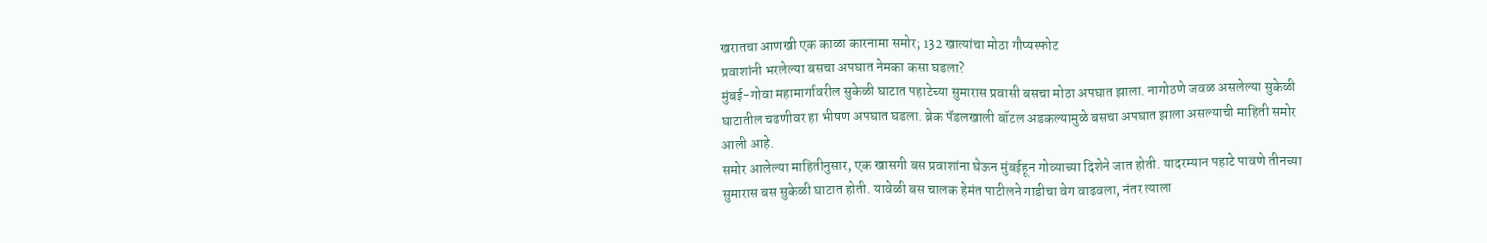खरातचा आणखी एक काळा कारनामा समोर; 132 खात्यांचा मोठा गौप्यस्फोट
प्रवाशांनी भरलेल्या बसचा अपघात नेमका कसा घडला?
मुंबई-गोवा महामार्गावरील सुकेळी घाटात पहाटेच्या सुमारास प्रवासी बसचा मोठा अपघात झाला. नागोठणे जवळ असलेल्या सुकेळी घाटातील चढणीवर हा भीषण अपघात घडला. ब्रेक पॅडलखाली बॉटल अडकल्यामुळे बसचा अपघात झाला असल्याची माहिती समोर आली आहे.
समोर आलेल्या माहितीनुसार, एक खासगी बस प्रवाशांना घेऊन मुंबईहून गोव्याच्या दिशेने जात होती. यादरम्यान पहाटे पावणे तीनच्या सुमारास बस सुकेळी घाटात होती. यावेळी बस चालक हेमंत पाटीलने गाडीचा वेग वाढवला, नंतर त्याला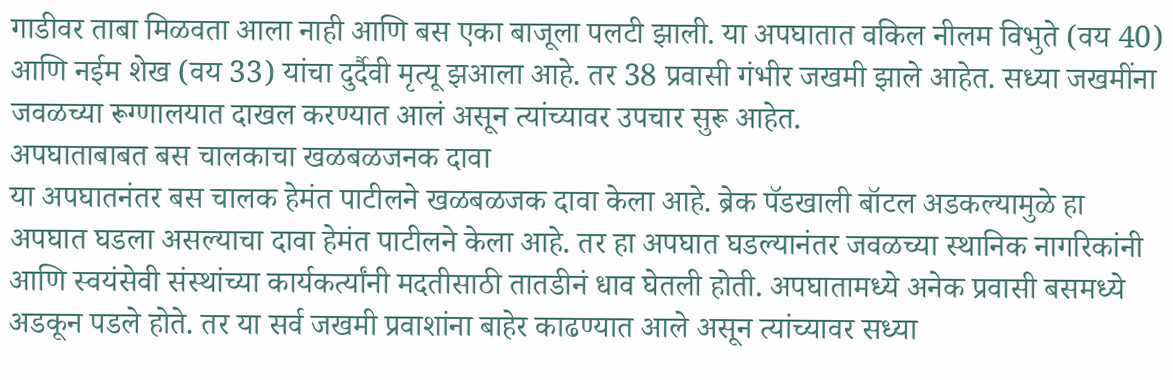गाडीवर ताबा मिळवता आला नाही आणि बस एका बाजूला पलटी झाली. या अपघातात वकिल नीलम विभुते (वय 40) आणि नईम शेख (वय 33) यांचा दुर्दैवी मृत्यू झआला आहे. तर 38 प्रवासी गंभीर जखमी झाले आहेत. सध्या जखमींना जवळच्या रूग्णालयात दाखल करण्यात आलं असून त्यांच्यावर उपचार सुरू आहेत.
अपघाताबाबत बस चालकाचा खळबळजनक दावा
या अपघातनंतर बस चालक हेमंत पाटीलने खळबळजक दावा केला आहे. ब्रेक पॅडखाली बॉटल अडकल्यामुळे हा अपघात घडला असल्याचा दावा हेमंत पाटीलने केला आहे. तर हा अपघात घडल्यानंतर जवळच्या स्थानिक नागरिकांनी आणि स्वयंसेवी संस्थांच्या कार्यकर्त्यांनी मदतीसाठी तातडीनं धाव घेतली होती. अपघातामध्ये अनेक प्रवासी बसमध्ये अडकून पडले होते. तर या सर्व जखमी प्रवाशांना बाहेर काढण्यात आले असून त्यांच्यावर सध्या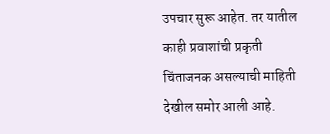उपचार सुरू आहेत. तर यातील काही प्रवाशांची प्रकृती चिंताजनक असल्याची माहिती देखील समोर आली आहे.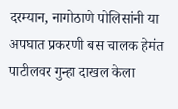दरम्यान, नागोठाणे पोलिसांनी या अपघात प्रकरणी बस चालक हेमंत पाटीलवर गुन्हा दाखल केला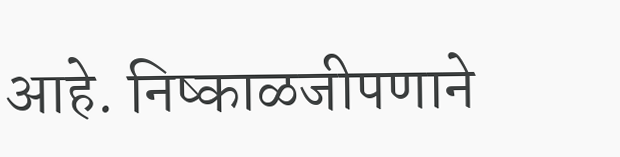आहे. निष्काळजीपणाने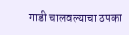गाडी चालवल्याचा ठपका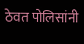ठेवत पोलिसांनी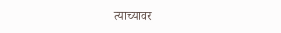त्याच्यावर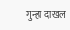गुन्हा दाखल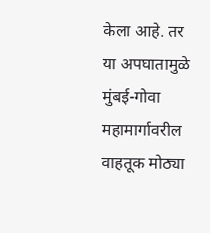केला आहे. तर या अपघातामुळे मुंबई-गोवा महामार्गावरील वाहतूक मोठ्या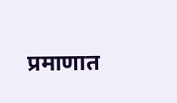प्रमाणात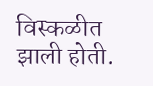विस्कळीत झाली होती.